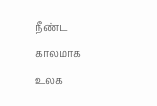நீண்ட காலமாக உலக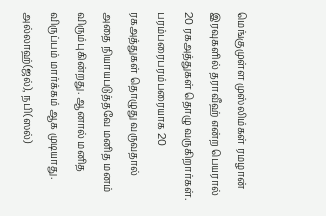மெங்குமுள்ள முஸ்லிம்கள் ரமழான் இரவுகளில் தராவீஹ் என்ற பெயரால் 20 ரகஅத்துகள் தொழு வருகிறார்கள். பரம்பரைபரம்பரையாக 20 ரகஅத்துகள் தொழுது வருவதால் அதை நியாயபடுத்தவே மனித மனம் விரும்புகின்றது. ஆனால் மனித விருப்பம் மார்க்கம் ஆக முடியாது. அல்லாஹ்(ஜல்), நபி(ஸல்)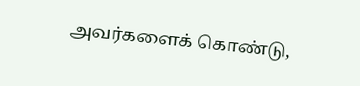அவர்களைக் கொண்டு,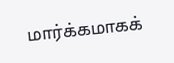மார்க்கமாகக்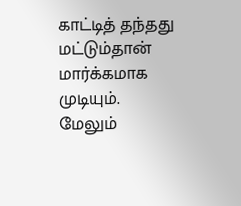காட்டித் தந்தது மட்டும்தான் மார்க்கமாக முடியும்.
மேலும்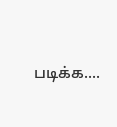படிக்க....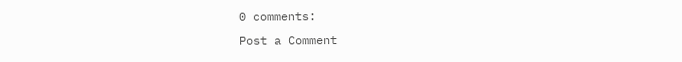0 comments:
Post a Comment